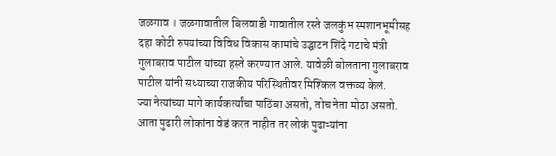जळगाव । जळगावातील बिलवाडी गावातील रस्ते जलकुंभ स्मशानभूमीसह दहा कोटी रुपयांच्या विविध विकास कामांचे उद्घाटन शिंदे गटाचे मंत्री गुलाबराव पाटील यांच्या हस्ते करण्यात आले. यावेळी बोलताना गुलाबराव पाटील यांनी सध्याच्या राजकीय परिस्थितीवर मिश्किल वक्तव्य केलं.
ज्या नेत्यांच्या मागे कार्यकर्त्यांचा पाठिंबा असतो, तोच नेता मोठा असतो. आता पुढारी लोकांना वेडं करत नाहीत तर लोकं पुढाऱ्यांना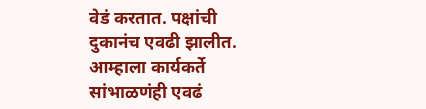वेडं करतात. पक्षांची दुकानंच एवढी झालीत. आम्हाला कार्यकर्ते सांभाळणंही एवढं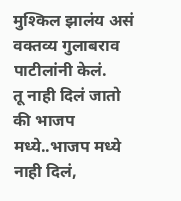मुश्किल झालंय असं वक्तव्य गुलाबराव पाटीलांनी केलं.
तू नाही दिलं जातो की भाजप मध्ये..भाजप मध्ये नाही दिलं,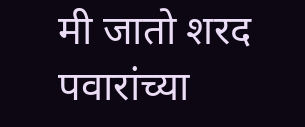मी जातो शरद पवारांच्या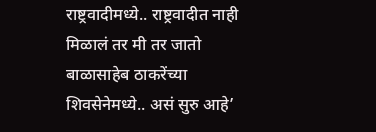राष्ट्रवादीमध्ये.. राष्ट्रवादीत नाही मिळालं तर मी तर जातो बाळासाहेब ठाकरेंच्या शिवसेनेमध्ये.. असं सुरु आहे’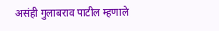असंही गुलाबराव पाटील म्हणाले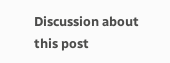Discussion about this post